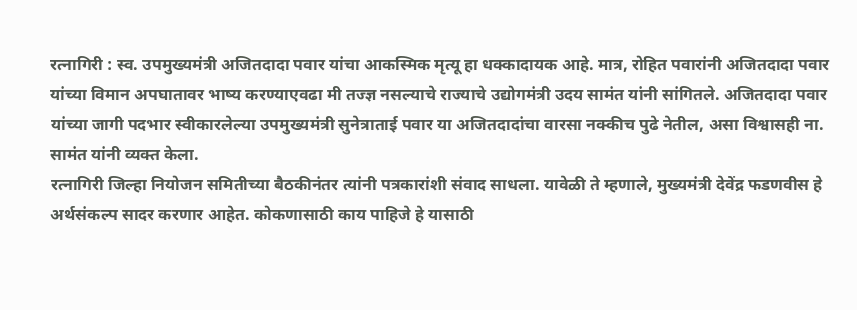रत्नागिरी : स्व. उपमुख्यमंत्री अजितदादा पवार यांचा आकस्मिक मृत्यू हा धक्कादायक आहे. मात्र, रोहित पवारांनी अजितदादा पवार यांच्या विमान अपघातावर भाष्य करण्याएवढा मी तज्ज्ञ नसल्याचे राज्याचे उद्योगमंत्री उदय सामंत यांनी सांगितले. अजितदादा पवार यांच्या जागी पदभार स्वीकारलेल्या उपमुख्यमंत्री सुनेत्राताई पवार या अजितदादांचा वारसा नक्कीच पुढे नेतील, असा विश्वासही ना. सामंत यांनी व्यक्त केला.
रत्नागिरी जिल्हा नियोजन समितीच्या बैठकीनंतर त्यांनी पत्रकारांशी संवाद साधला. यावेळी ते म्हणाले, मुख्यमंत्री देवेंद्र फडणवीस हे अर्थसंकल्प सादर करणार आहेत. कोकणासाठी काय पाहिजे हे यासाठी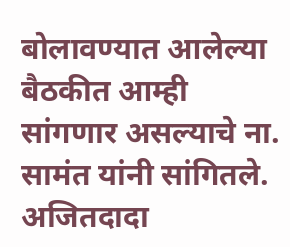बोलावण्यात आलेल्या बैठकीत आम्ही सांगणार असल्याचे ना. सामंत यांनी सांगितले.
अजितदादा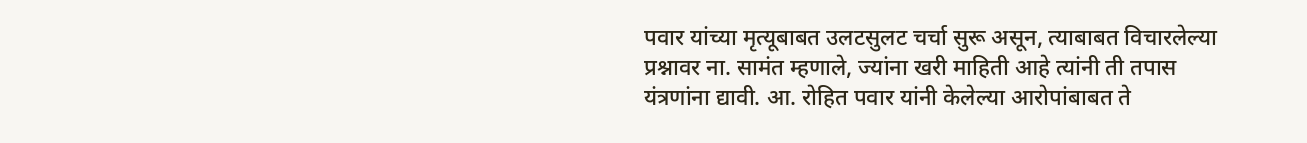पवार यांच्या मृत्यूबाबत उलटसुलट चर्चा सुरू असून, त्याबाबत विचारलेल्या प्रश्नावर ना. सामंत म्हणाले, ज्यांना खरी माहिती आहे त्यांनी ती तपास यंत्रणांना द्यावी. आ. रोहित पवार यांनी केलेल्या आरोपांबाबत ते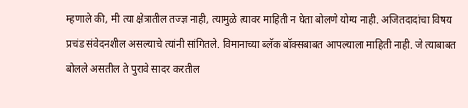म्हणाले की, मी त्या क्षेत्रातील तज्ज्ञ नाही, त्यामुळे त्यावर माहिती न घेता बोलणे योग्य नाही. अजितदादांचा विषय प्रचंड संवेदनशील असल्याचे त्यांनी सांगितले. विमानाच्या ब्लॅक बॉक्सबाबत आपल्याला माहिती नाही. जे त्याबाबत बोलले असतील ते पुरावे सादर करतील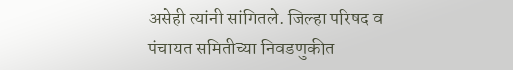असेही त्यांनी सांगितले. जिल्हा परिषद व पंचायत समितीच्या निवडणुकीत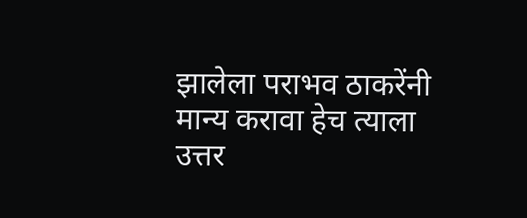झालेला पराभव ठाकरेंनी मान्य करावा हेच त्याला उत्तर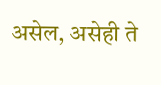असेल, असेही ते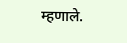म्हणाले.